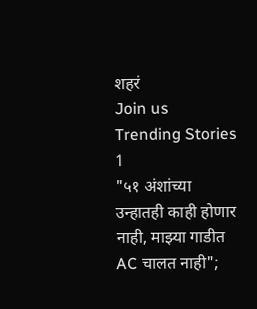शहरं
Join us
Trending Stories
1
"५१ अंशांच्या उन्हातही काही होणार नाही, माझ्या गाडीत AC चालत नाही";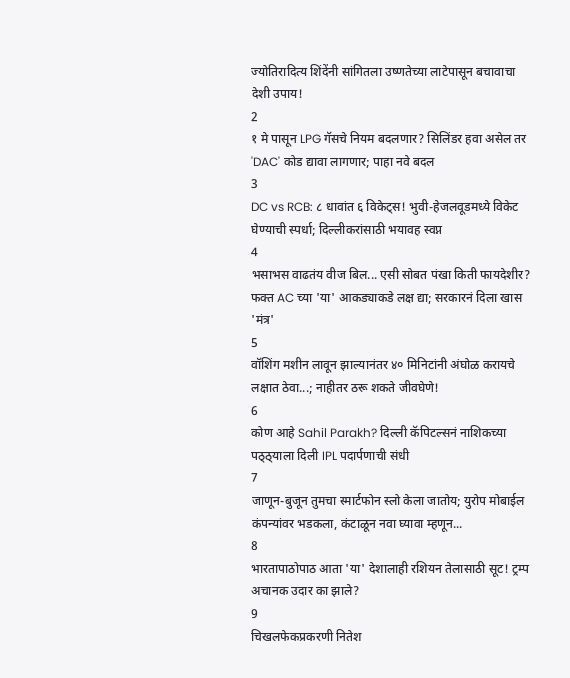ज्योतिरादित्य शिंदेंनी सांगितला उष्णतेच्या लाटेपासून बचावाचा देशी उपाय!
2
१ मे पासून LPG गॅसचे नियम बदलणार? सिलिंडर हवा असेल तर 'DAC' कोड द्यावा लागणार; पाहा नवे बदल
3
DC vs RCB: ८ धावांत ६ विकेट्स! भुवी-हेजलवूडमध्ये विकेट घेण्याची स्पर्धा; दिल्लीकरांसाठी भयावह स्वप्न
4
भसाभस वाढतंय वीज बिल... एसी सोबत पंखा किती फायदेशीर? फक्त AC च्या 'या' आकड्याकडे लक्ष द्या; सरकारनं दिला खास 'मंत्र'
5
वॉशिंग मशीन लावून झाल्यानंतर ४० मिनिटांनी अंघोळ करायचे लक्षात ठेवा...; नाहीतर ठरू शकते जीवघेणे!
6
कोण आहे Sahil Parakh? दिल्ली कॅपिटल्सनं नाशिकच्या पठ्ठ्याला दिली IPL पदार्पणाची संधी
7
जाणून-बुजून तुमचा स्मार्टफोन स्लो केला जातोय; युरोप मोबाईल कंपन्यांवर भडकला, कंटाळून नवा घ्यावा म्हणून...
8
भारतापाठोपाठ आता 'या' देशालाही रशियन तेलासाठी सूट! ट्रम्प अचानक उदार का झाले?
9
चिखलफेकप्रकरणी नितेश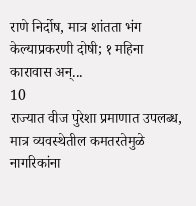राणे निर्दोष, मात्र शांतता भंग केल्याप्रकरणी दोषी; १ महिना कारावास अन्...
10
राज्यात वीज पुरेशा प्रमाणात उपलब्ध, मात्र व्यवस्थेतील कमतरतेमुळे नागरिकांना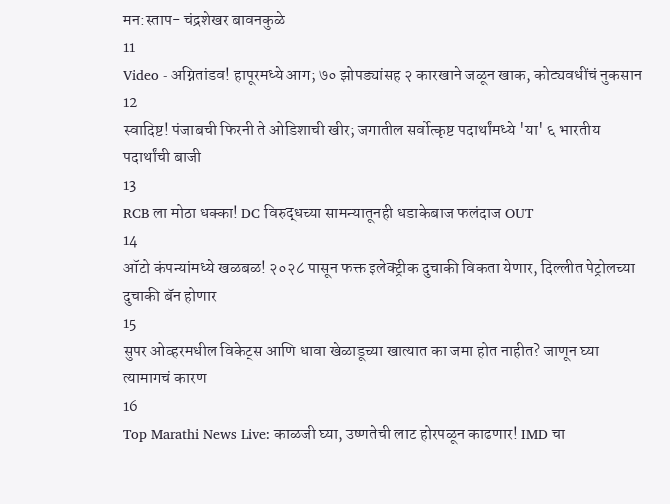मन:स्ताप- चंद्रशेखर बावनकुळे
11
Video - अग्नितांडव! हापूरमध्ये आग; ७० झोपड्यांसह २ कारखाने जळून खाक, कोट्यवधींचं नुकसान
12
स्वादिष्ट! पंजाबची फिरनी ते ओडिशाची खीर; जगातील सर्वोत्कृष्ट पदार्थांमध्ये 'या' ६ भारतीय पदार्थांची बाजी
13
RCB ला मोठा धक्का! DC विरुद्धच्या सामन्यातूनही धडाकेबाज फलंदाज OUT
14
ऑटो कंपन्यांमध्ये खळबळ! २०२८ पासून फक्त इलेक्ट्रीक दुचाकी विकता येणार, दिल्लीत पेट्रोलच्या दुचाकी बॅन होणार
15
सुपर ओव्हरमधील विकेट्स आणि धावा खेळाडूच्या खात्यात का जमा होत नाहीत? जाणून घ्या त्यामागचं कारण
16
Top Marathi News Live: काळजी घ्या, उष्णतेची लाट होरपळून काढणार! IMD चा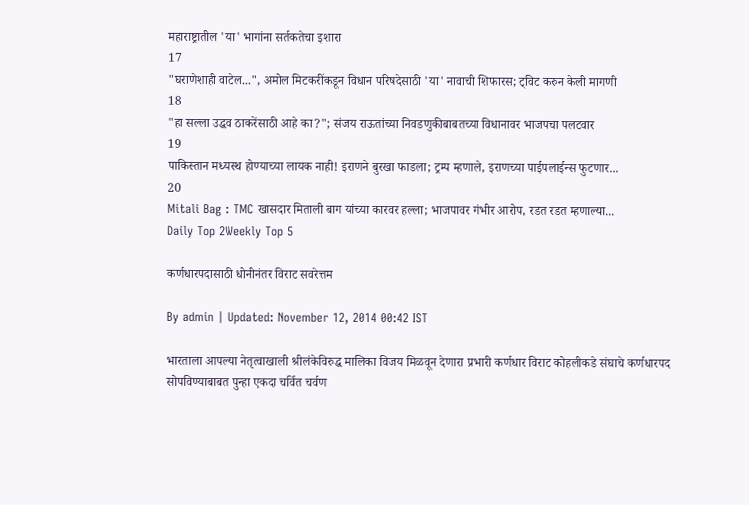महाराष्ट्रातील 'या' भागांना सर्तकतेचा इशारा
17
"घराणेशाही वाटेल...", अमोल मिटकरींकडून विधान परिषदेसाठी 'या' नावाची शिफारस; ट्विट करुन केली मागणी
18
"हा सल्ला उद्धव ठाकरेंसाठी आहे का?"; संजय राऊतांच्या निवडणुकीबाबतच्या विधानावर भाजपचा पलटवार
19
पाकिस्तान मध्यस्थ होण्याच्या लायक नाही! इराणने बुरखा फाडला; ट्रम्प म्हणाले, इराणच्या पाईपलाईन्स फुटणार...
20
Mitali Bag : TMC खासदार मिताली बाग यांच्या कारवर हल्ला; भाजपावर गंभीर आरोप, रडत रडत म्हणाल्या...
Daily Top 2Weekly Top 5

कर्णधारपदासाठी धोनीनंतर विराट सवरेत्तम

By admin | Updated: November 12, 2014 00:42 IST

भारताला आपल्या नेतृत्वाखाली श्रीलंकेविरुद्ध मालिका विजय मिळवून देणारा प्रभारी कर्णधार विराट कोहलीकडे संघाचे कर्णधारपद सोपविण्याबाबत पुन्हा एकदा चर्वित चर्वण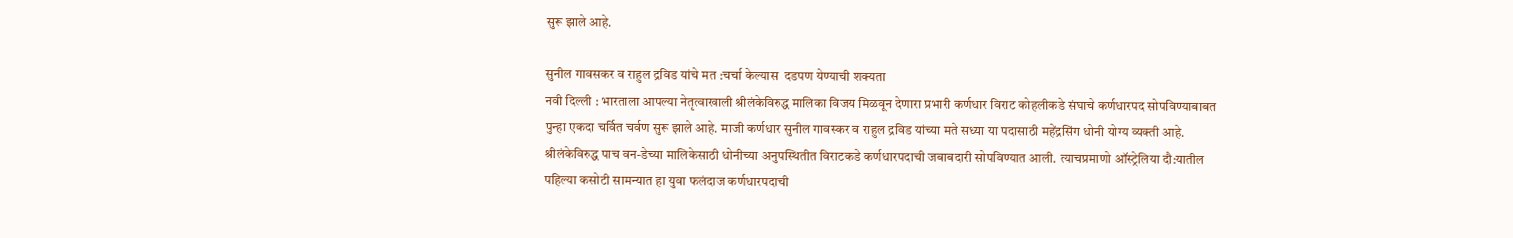सुरू झाले आहे.

सुनील गावसकर व राहुल द्रविड यांचे मत :चर्चा केल्यास  दडपण येण्याची शक्यता
नवी दिल्ली : भारताला आपल्या नेतृत्वाखाली श्रीलंकेविरुद्ध मालिका विजय मिळवून देणारा प्रभारी कर्णधार विराट कोहलीकडे संघाचे कर्णधारपद सोपविण्याबाबत पुन्हा एकदा चर्वित चर्वण सुरू झाले आहे. माजी कर्णधार सुनील गावस्कर व राहुल द्रविड यांच्या मते सध्या या पदासाठी महेंद्रसिंग धोनी योग्य व्यक्ती आहे.
श्रीलंकेविरुद्ध पाच वन-डेच्या मालिकेसाठी धोनीच्या अनुपस्थितीत विराटकडे कर्णधारपदाची जबाबदारी सोपविण्यात आली. त्याचप्रमाणो ऑस्ट्रेलिया दौ:यातील पहिल्या कसोटी सामन्यात हा युवा फलंदाज कर्णधारपदाची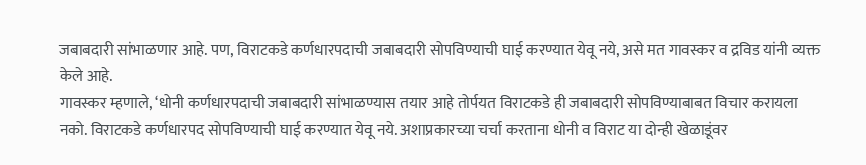जबाबदारी सांभाळणार आहे. पण, विराटकडे कर्णधारपदाची जबाबदारी सोपविण्याची घाई करण्यात येवू नये, असे मत गावस्कर व द्रविड यांनी व्यक्त केले आहे.
गावस्कर म्हणाले, ‘धोनी कर्णधारपदाची जबाबदारी सांभाळण्यास तयार आहे तोर्पयत विराटकडे ही जबाबदारी सोपविण्याबाबत विचार करायला नको. विराटकडे कर्णधारपद सोपविण्याची घाई करण्यात येवू नये. अशाप्रकारच्या चर्चा करताना धोनी व विराट या दोन्ही खेळाडूंवर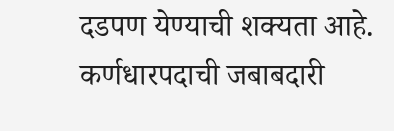दडपण येण्याची शक्यता आहे. कर्णधारपदाची जबाबदारी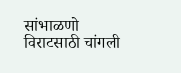सांभाळणो विराटसाठी चांगली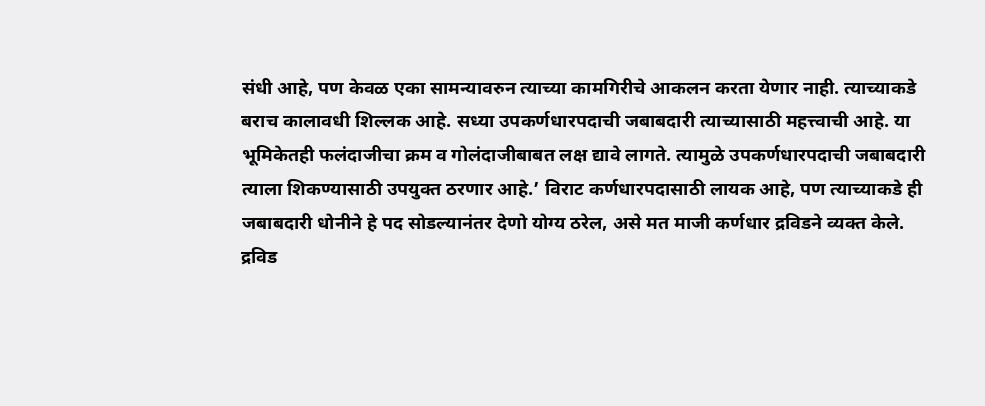संधी आहे, पण केवळ एका सामन्यावरुन त्याच्या कामगिरीचे आकलन करता येणार नाही. त्याच्याकडे बराच कालावधी शिल्लक आहे. सध्या उपकर्णधारपदाची जबाबदारी त्याच्यासाठी महत्त्वाची आहे. या भूमिकेतही फलंदाजीचा क्रम व गोलंदाजीबाबत लक्ष द्यावे लागते. त्यामुळे उपकर्णधारपदाची जबाबदारी त्याला शिकण्यासाठी उपयुक्त ठरणार आहे.’ विराट कर्णधारपदासाठी लायक आहे, पण त्याच्याकडे ही जबाबदारी धोनीने हे पद सोडल्यानंतर देणो योग्य ठरेल, असे मत माजी कर्णधार द्रविडने व्यक्त केले.
द्रविड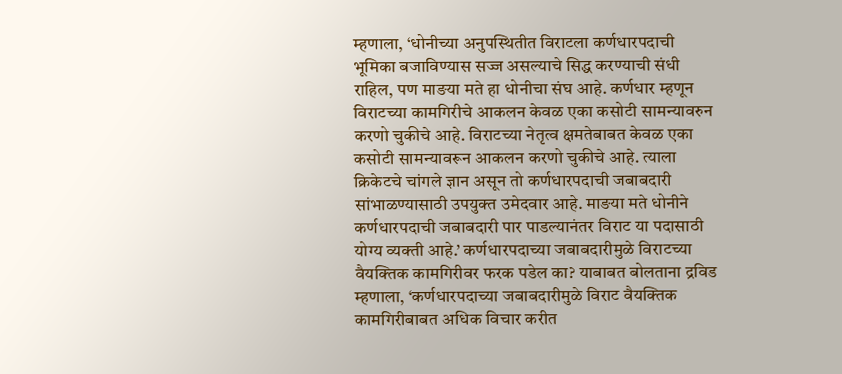म्हणाला, ‘धोनीच्या अनुपस्थितीत विराटला कर्णधारपदाची भूमिका बजाविण्यास सज्ज असल्याचे सिद्ध करण्याची संधी राहिल, पण माङया मते हा धोनीचा संघ आहे. कर्णधार म्हणून विराटच्या कामगिरीचे आकलन केवळ एका कसोटी सामन्यावरुन करणो चुकीचे आहे. विराटच्या नेतृत्व क्षमतेबाबत केवळ एका कसोटी सामन्यावरून आकलन करणो चुकीचे आहे. त्याला क्रिकेटचे चांगले ज्ञान असून तो कर्णधारपदाची जबाबदारी सांभाळण्यासाठी उपयुक्त उमेदवार आहे. माङया मते धोनीने कर्णधारपदाची जबाबदारी पार पाडल्यानंतर विराट या पदासाठी योग्य व्यक्ती आहे.’ कर्णधारपदाच्या जबाबदारीमुळे विराटच्या वैयक्तिक कामगिरीवर फरक पडेल का? याबाबत बोलताना द्रविड म्हणाला, ‘कर्णधारपदाच्या जबाबदारीमुळे विराट वैयक्तिक कामगिरीबाबत अधिक विचार करीत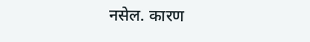नसेल. कारण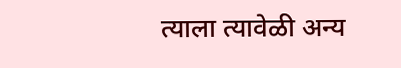त्याला त्यावेळी अन्य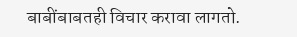बाबींबाबतही विचार करावा लागतो.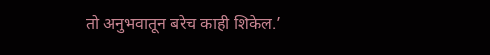तो अनुभवातून बरेच काही शिकेल.’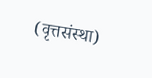(वृत्तसंस्था)